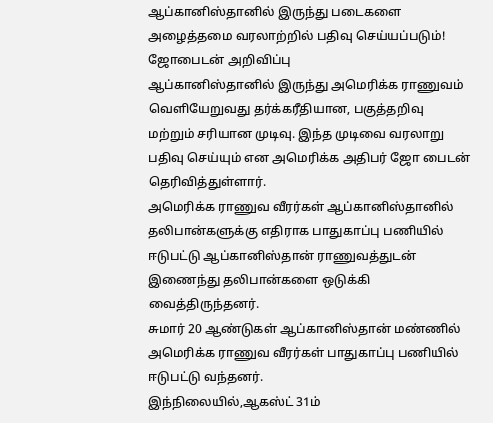ஆப்கானிஸ்தானில் இருந்து படைகளை அழைத்தமை வரலாற்றில் பதிவு செய்யப்படும்! ஜோபைடன் அறிவிப்பு
ஆப்கானிஸ்தானில் இருந்து அமெரிக்க ராணுவம் வெளியேறுவது தர்க்கரீதியான, பகுத்தறிவு மற்றும் சரியான முடிவு. இந்த முடிவை வரலாறு பதிவு செய்யும் என அமெரிக்க அதிபர் ஜோ பைடன் தெரிவித்துள்ளார்.
அமெரிக்க ராணுவ வீரர்கள் ஆப்கானிஸ்தானில் தலிபான்களுக்கு எதிராக பாதுகாப்பு பணியில் ஈடுபட்டு ஆப்கானிஸ்தான் ராணுவத்துடன் இணைந்து தலிபான்களை ஒடுக்கி வைத்திருந்தனர்.
சுமார் 20 ஆண்டுகள் ஆப்கானிஸ்தான் மண்ணில் அமெரிக்க ராணுவ வீரர்கள் பாதுகாப்பு பணியில் ஈடுபட்டு வந்தனர்.
இந்நிலையில்,ஆகஸ்ட் 31ம்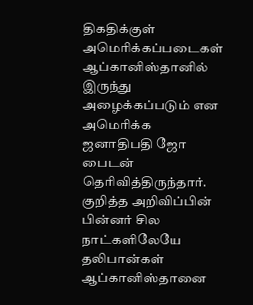திகதிக்குள் அமெரிக்கப்படைகள் ஆப்கானிஸ்தானில் இருந்து அழைக்கப்படும் என அமெரிக்க ஜனாதிபதி ஜோ பைடன் தெரிவித்திருந்தார்.
குறித்த அறிவிப்பின் பின்னர் சில நாட்களிலேயே தலிபான்கள் ஆப்கானிஸ்தானை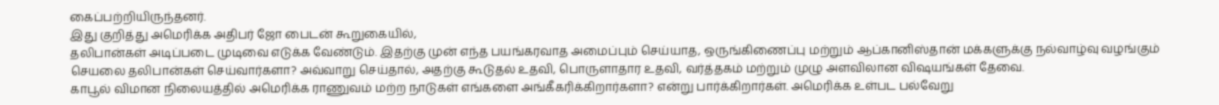கைப்பற்றியிருந்தனர்.
இது குறித்து அமெரிக்க அதிபர் ஜோ பைடன் கூறுகையில்,
தலிபான்கள் அடிப்படை முடிவை எடுக்க வேண்டும். இதற்கு முன் எந்த பயங்கரவாத அமைப்பும் செய்யாத, ஒருங்கிணைப்பு மற்றும் ஆப்கானிஸ்தான் மக்களுக்கு நல்வாழ்வு வழங்கும் செயலை தலிபான்கள் செய்வார்களா? அவ்வாறு செய்தால், அதற்கு கூடுதல் உதவி, பொருளாதார உதவி, வர்த்தகம் மற்றும் முழு அளவிலான விஷயங்கள் தேவை.
காபூல் விமான நிலையத்தில் அமெரிக்க ராணுவம் மற்ற நாடுகள் எங்களை அங்கீகரிக்கிறார்களா? என்று பார்க்கிறார்கள். அமெரிக்க உள்பட பல்வேறு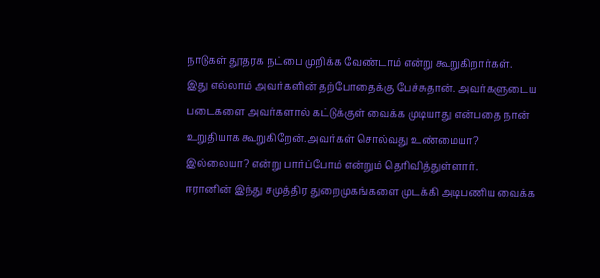நாடுகள் தூதரக நட்பை முறிக்க வேண்டாம் என்று கூறுகிறார்கள்.
இது எல்லாம் அவர்களின் தற்போதைக்கு பேச்சுதான். அவர்களுடைய படைகளை அவர்களால் கட்டுக்குள் வைக்க முடியாது என்பதை நான் உறுதியாக கூறுகிறேன்.அவர்கள் சொல்வது உண்மையா? இல்லையா? என்று பார்ப்போம் என்றும் தெரிவித்துள்ளார்.
ஈரானின் இந்து சமுத்திர துறைமுகங்களை முடக்கி அடிபணிய வைக்க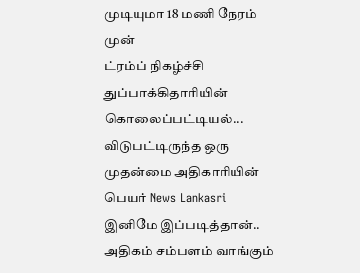முடியுமா 18 மணி நேரம் முன்
ட்ரம்ப் நிகழ்ச்சி துப்பாக்கிதாரியின் கொலைப்பட்டியல்... விடுபட்டிருந்த ஒரு முதன்மை அதிகாரியின் பெயர் News Lankasri
இனிமே இப்படித்தான்.. அதிகம் சம்பளம் வாங்கும்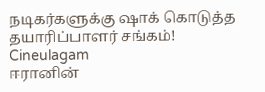நடிகர்களுக்கு ஷாக் கொடுத்த தயாரிப்பாளர் சங்கம்! Cineulagam
ஈரானின்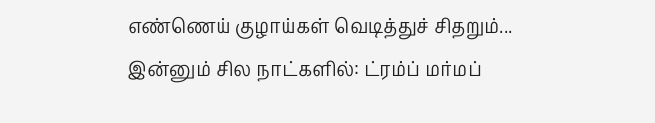எண்ணெய் குழாய்கள் வெடித்துச் சிதறும்... இன்னும் சில நாட்களில்: ட்ரம்ப் மர்மப்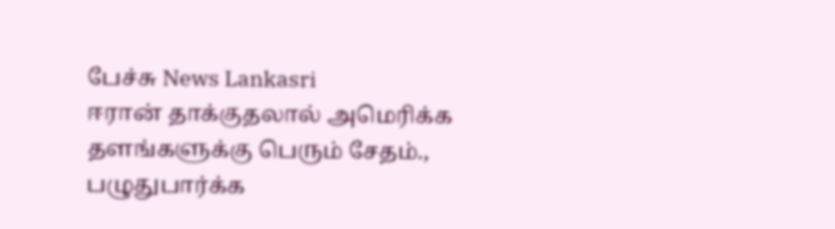பேச்சு News Lankasri
ஈரான் தாக்குதலால் அமெரிக்க தளங்களுக்கு பெரும் சேதம்., பழுதுபார்க்க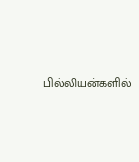பில்லியன்களில்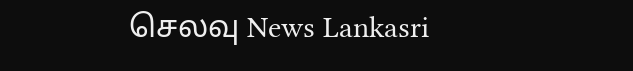செலவு News Lankasri